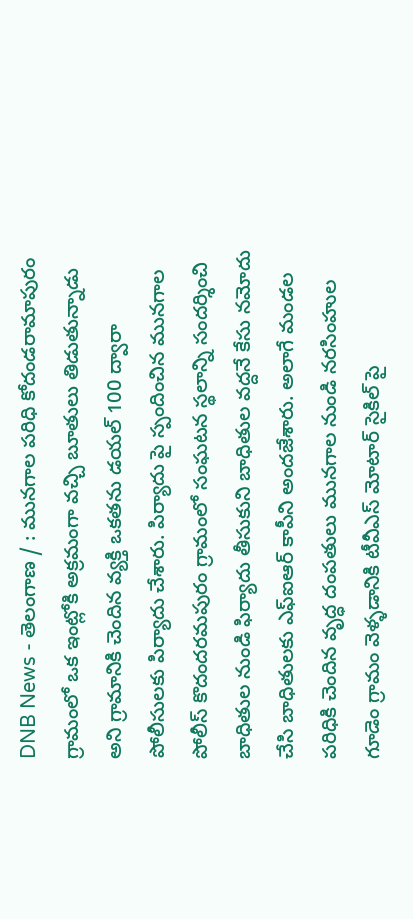DNB News - తెలంగాణ / : మునగాల పరిధి కోదండరామాపురం గ్రామంలో ఒక ఇంట్లోకి అక్రమంగా వచ్చి బూతులు తిడుతున్నాడు అని గ్రామానికి చెందిన వ్యక్తి ఒకతను డయల్ 100 ద్వారా పోలీసులకు పిర్యాదు చేశారు. పిర్యాదు పై స్పందించిన మునగాల పోలీస్ కొదందరమపురం గ్రామంలో సంఘటన స్థలాన్ని సందర్శించి బాధితుల నుండి ఫిర్యాదు తీసుకుని బాధితుల వద్దనే కేసు నమోదు చేసి బాధితులకు ఎఫ్ఐఆర్ కాపీని అందజేశారు. అలాగే మండల పరిధికి చెందిన వృద్ధ దంపతులు మునగాల నుండి నరసింహుల గూడెం గ్రామం వెళ్ళడానికి టీవీఎస్ మోటార్ సైకిల్ పై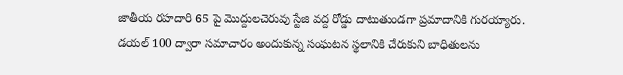జాతీయ రహదారి 65 పై మొద్దులచెరువు స్టేజి వద్ద రోడ్డు దాటుతుండగా ప్రమాదానికి గురయ్యారు. డయల్ 100 ద్వారా సమాచారం అందుకున్న సంఘటన స్థలానికి చేరుకుని బాధితులను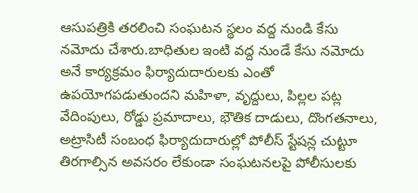ఆసుపత్రికి తరలించి సంఘటన స్థలం వద్ద నుండి కేసు నమోదు చేశారు.బాధితుల ఇంటి వద్ద నుండే కేసు నమోదు అనే కార్యక్రమం ఫిర్యాదుదారులకు ఎంతో ఉపయోగపడుతుందని మహిళా, వృద్దులు, పిల్లల పట్ల వేదింపులు, రోడ్డు ప్రమాదాలు, భౌతిక దాడులు, దొంగతనాలు, అట్రాసిటీ సంబంధ ఫిర్యాదుదారుల్లో పోలీస్ స్టేషన్ల చుట్టూ తిరగాల్సిన అవసరం లేకుండా సంఘటనలపై పోలీసులకు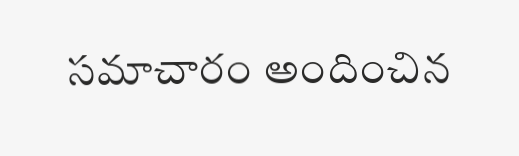సమాచారం అందించిన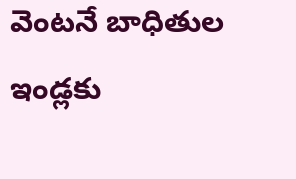వెంటనే బాధితుల ఇండ్లకు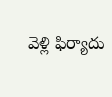వెళ్లి ఫిర్యాదు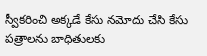స్వీకరించి అక్కడే కేసు నమోదు చేసి కేసు పత్రాలను బాధితులకు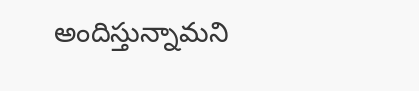అందిస్తున్నామని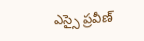ఎస్సై ప్రవీణ్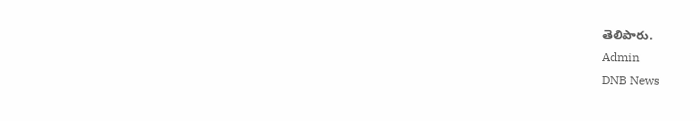తెలిపారు.
Admin
DNB News